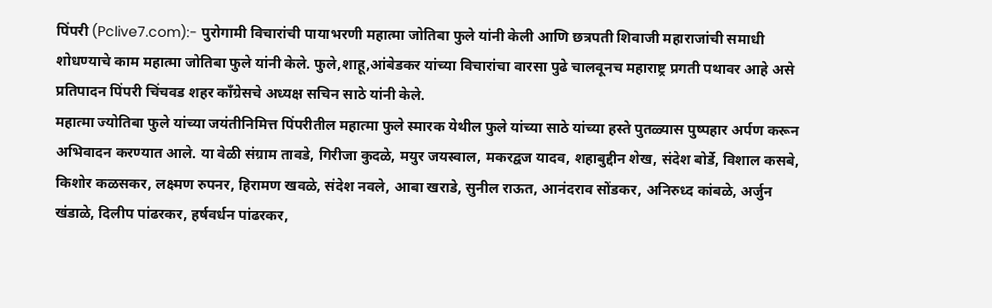पिंपरी (Pclive7.com):- पुरोगामी विचारांची पायाभरणी महात्मा जोतिबा फुले यांनी केली आणि छत्रपती शिवाजी महाराजांची समाधी शोधण्याचे काम महात्मा जोतिबा फुले यांनी केले. फुले,शाहू,आंबेडकर यांच्या विचारांचा वारसा पुढे चालवूनच महाराष्ट्र प्रगती पथावर आहे असे प्रतिपादन पिंपरी चिंचवड शहर काँग्रेसचे अध्यक्ष सचिन साठे यांनी केले.
महात्मा ज्योतिबा फुले यांच्या जयंतीनिमित्त पिंपरीतील महात्मा फुले स्मारक येथील फुले यांच्या साठे यांच्या हस्ते पुतळ्यास पुष्पहार अर्पण करून अभिवादन करण्यात आले. या वेळी संग्राम तावडे, गिरीजा कुदळे, मयुर जयस्वाल, मकरद्वज यादव, शहाबुद्दीन शेख, संदेश बोर्डे, विशाल कसबे, किशोर कळसकर, लक्ष्मण रुपनर, हिरामण खवळे, संदेश नवले, आबा खराडे, सुनील राऊत, आनंदराव सोंडकर, अनिरुध्द कांबळे, अर्जुन खंडाळे, दिलीप पांढरकर, हर्षवर्धन पांढरकर,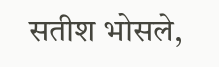सतीश भोसले,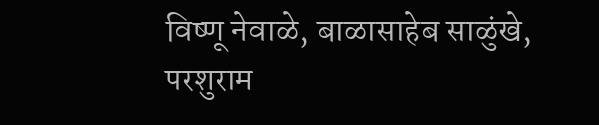विष्णू नेवाळे, बाळासाहेब साळुंखे, परशुराम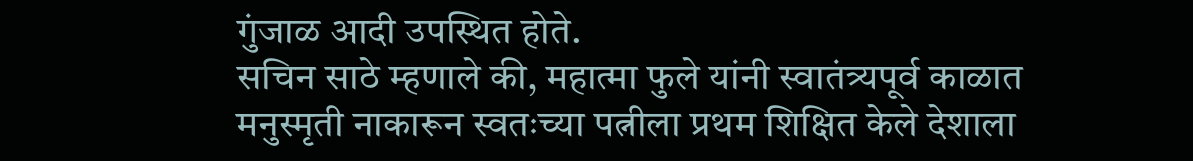गुंजाळ आदी उपस्थित होते.
सचिन साठे म्हणाले की, महात्मा फुले यांनी स्वातंत्र्यपूर्व काळात मनुस्मृती नाकारून स्वतःच्या पत्नीला प्रथम शिक्षित केले देशाला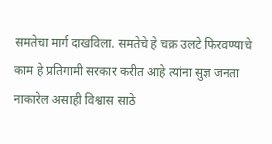समतेचा मार्ग दाखविला. समतेचे हे चक्र उलटे फिरवण्याचे काम हे प्रतिगामी सरकार करीत आहे त्यांना सुज्ञ जनता नाकारेल असाही विश्वास साठे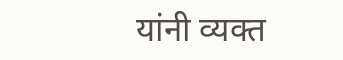यांनी व्यक्त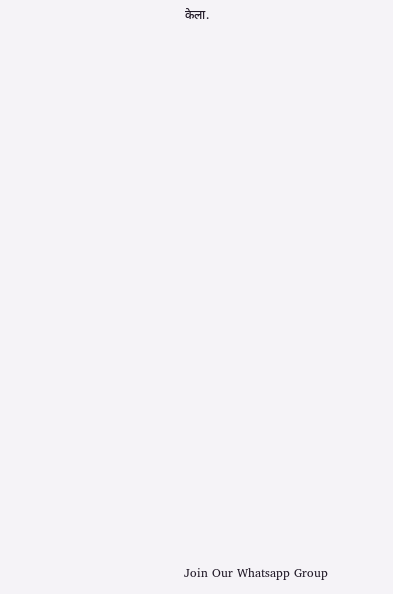केला.





















Join Our Whatsapp Group